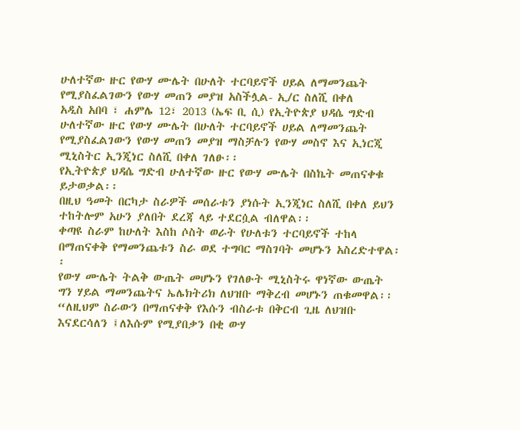ሁለተኛው ዙር የውሃ ሙሌት በሁለት ተርባይኖች ሀይል ለማመንጨት የሚያስፈልገውን የውሃ መጠን መያዝ አስችሏል- ኢ/ር ስለሺ በቀለ
አዲስ አበባ ፣ ሐምሌ 12፣ 2013 (ኤፍ ቢ ሲ) የኢትዮጵያ ህዳሴ ግድብ ሁለተኛው ዙር የውሃ ሙሌት በሁለት ተርባይኖች ሀይል ለማመንጨት የሚያስፈልገውን የውሃ መጠን መያዝ ማስቻሉን የውሃ መስኖ እና ኢነርጂ ሚኒስትር ኢንጂነር ስለሺ በቀለ ገለፁ፡፡
የኢትዮጵያ ህዳሴ ግድብ ሁለተኛው ዙር የውሃ ሙሌት በስኬት መጠናቀቁ ይታወቃል፡፡
በዚህ ዓመት በርካታ ስራዎች መሰራቱን ያነሱት ኢንጂነር ስለሺ በቀለ ይህን ተከትሎም አሁን ያለበት ደረጃ ላይ ተደርሷል ብለዋል፡፡
ቀጣዩ ስራም ከሁለት እስከ ሶስት ወራት የሁለቱን ተርባይኖች ተከላ በማጠናቀቅ የማመንጨቱን ስራ ወደ ተግባር ማስገባት መሆኑን አስረድተዋል፡፡
የውሃ ሙሌት ትልቅ ውጤት መሆኑን የገለፁት ሚኒስትሩ ዋነኛው ውጤት ግን ሃይል ማመንጨትና ኤሌክትሪክ ለህዝቡ ማቅረብ መሆኑን ጠቁመዋል፡፡
“ለዚህም ስራውን በማጠናቀቅ የእሱን ብስራቱ በቅርብ ጊዜ ለህዝቡ እናደርሳለን ፤ለእሱም የሚያበቃን በቂ ውሃ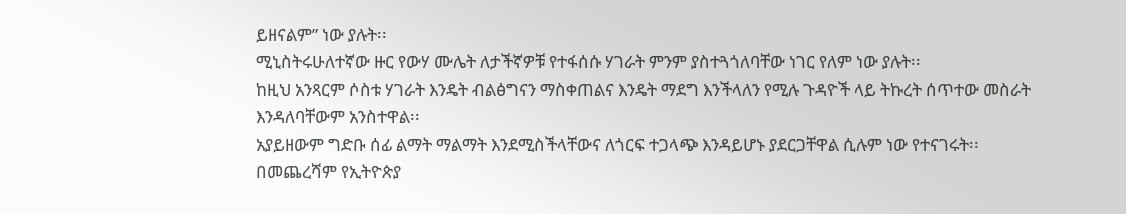ይዘናልም” ነው ያሉት፡፡
ሚኒስትሩሁለተኛው ዙር የውሃ ሙሌት ለታችኛዎቹ የተፋሰሱ ሃገራት ምንም ያስተጓጎለባቸው ነገር የለም ነው ያሉት፡፡
ከዚህ አንጻርም ሶስቱ ሃገራት እንዴት ብልፅግናን ማስቀጠልና እንዴት ማደግ እንችላለን የሚሉ ጉዳዮች ላይ ትኩረት ሰጥተው መስራት እንዳለባቸውም አንስተዋል፡፡
አያይዘውም ግድቡ ሰፊ ልማት ማልማት እንደሚስችላቸውና ለጎርፍ ተጋላጭ እንዳይሆኑ ያደርጋቸዋል ሲሉም ነው የተናገሩት፡፡
በመጨረሻም የኢትዮጵያ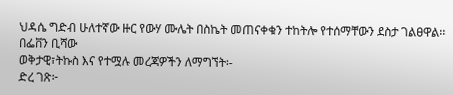ህዳሴ ግድብ ሁለተኛው ዙር የውሃ ሙሌት በስኬት መጠናቀቁን ተከትሎ የተሰማቸውን ደስታ ገልፀዋል፡፡
በፌቨን ቢሻው
ወቅታዊ፣ትኩስ እና የተሟሉ መረጃዎችን ለማግኘት፡-
ድረ ገጽ፦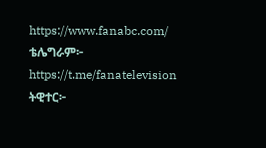https://www.fanabc.com/
ቴሌግራም፦ https://t.me/fanatelevision
ትዊተር፦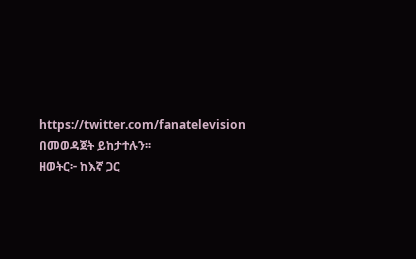https://twitter.com/fanatelevision በመወዳጀት ይከታተሉን፡፡
ዘወትር፦ ከእኛ ጋር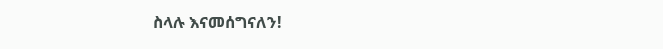ስላሉ እናመሰግናለን!